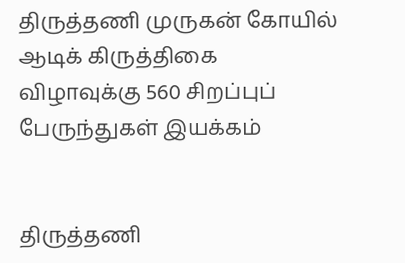திருத்தணி முருகன் கோயில் ஆடிக் கிருத்திகை விழாவுக்கு 560 சிறப்புப் பேருந்துகள் இயக்கம்


திருத்தணி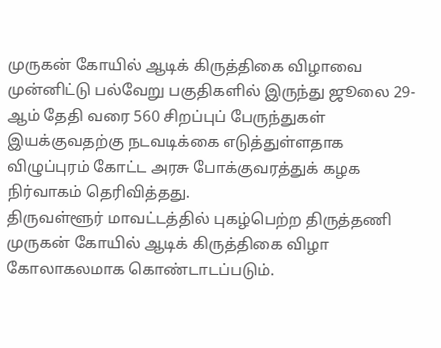முருகன் கோயில் ஆடிக் கிருத்திகை விழாவை முன்னிட்டு பல்வேறு பகுதிகளில் இருந்து ஜூலை 29-ஆம் தேதி வரை 560 சிறப்புப் பேருந்துகள் இயக்குவதற்கு நடவடிக்கை எடுத்துள்ளதாக விழுப்புரம் கோட்ட அரசு போக்குவரத்துக் கழக நிர்வாகம் தெரிவித்தது.
திருவள்ளூர் மாவட்டத்தில் புகழ்பெற்ற திருத்தணி முருகன் கோயில் ஆடிக் கிருத்திகை விழா கோலாகலமாக கொண்டாடப்படும்.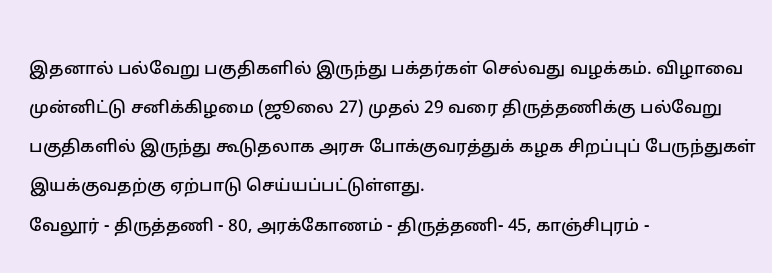இதனால் பல்வேறு பகுதிகளில் இருந்து பக்தர்கள் செல்வது வழக்கம். விழாவை முன்னிட்டு சனிக்கிழமை (ஜூலை 27) முதல் 29 வரை திருத்தணிக்கு பல்வேறு பகுதிகளில் இருந்து கூடுதலாக அரசு போக்குவரத்துக் கழக சிறப்புப் பேருந்துகள் இயக்குவதற்கு ஏற்பாடு செய்யப்பட்டுள்ளது.
வேலூர் - திருத்தணி - 80, அரக்கோணம் - திருத்தணி- 45, காஞ்சிபுரம் -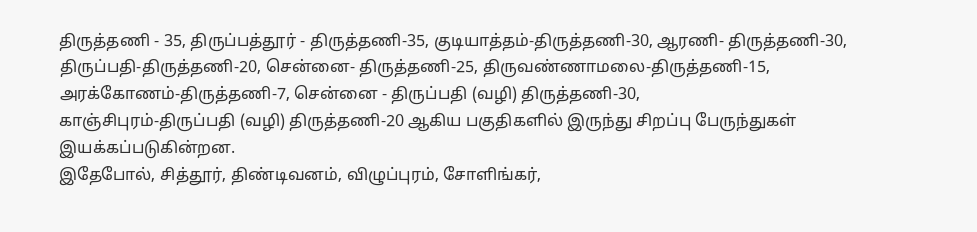திருத்தணி - 35, திருப்பத்தூர் - திருத்தணி-35, குடியாத்தம்-திருத்தணி-30, ஆரணி- திருத்தணி-30, திருப்பதி-திருத்தணி-20, சென்னை- திருத்தணி-25, திருவண்ணாமலை-திருத்தணி-15, அரக்கோணம்-திருத்தணி-7, சென்னை - திருப்பதி (வழி) திருத்தணி-30,
காஞ்சிபுரம்-திருப்பதி (வழி) திருத்தணி-20 ஆகிய பகுதிகளில் இருந்து சிறப்பு பேருந்துகள் இயக்கப்படுகின்றன.
இதேபோல், சித்தூர், திண்டிவனம், விழுப்புரம், சோளிங்கர்,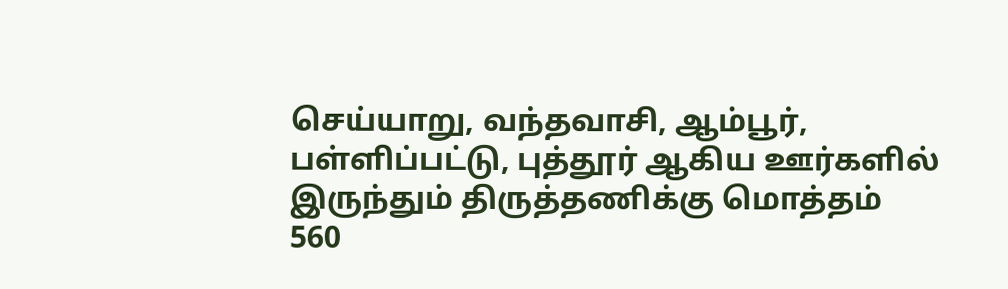செய்யாறு, வந்தவாசி, ஆம்பூர், பள்ளிப்பட்டு, புத்தூர் ஆகிய ஊர்களில் இருந்தும் திருத்தணிக்கு மொத்தம் 560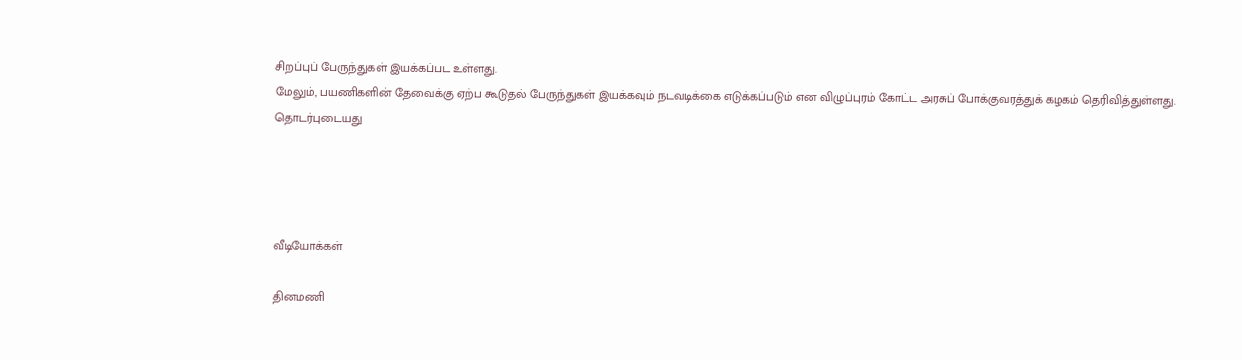சிறப்புப் பேருந்துகள் இயக்கப்பட உள்ளது.
மேலும், பயணிகளின் தேவைக்கு ஏற்ப கூடுதல் பேருந்துகள் இயக்கவும் நடவடிக்கை எடுக்கப்படும் என விழுப்புரம் கோட்ட அரசுப் போக்குவரத்துக் கழகம் தெரிவித்துள்ளது.
தொடர்புடையது




வீடியோக்கள்

தினமணி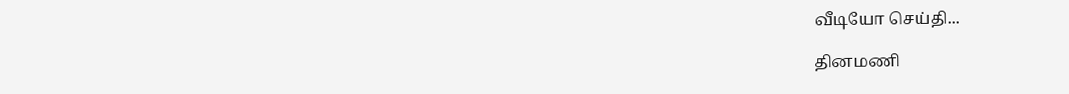வீடியோ செய்தி...

தினமணி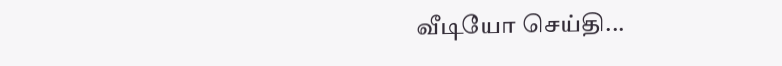வீடியோ செய்தி...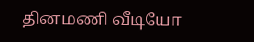தினமணி வீடியோ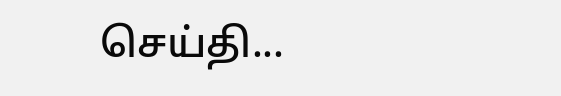செய்தி...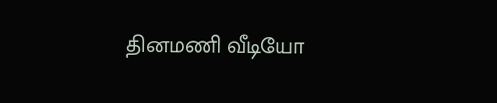தினமணி வீடியோ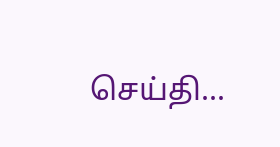செய்தி...